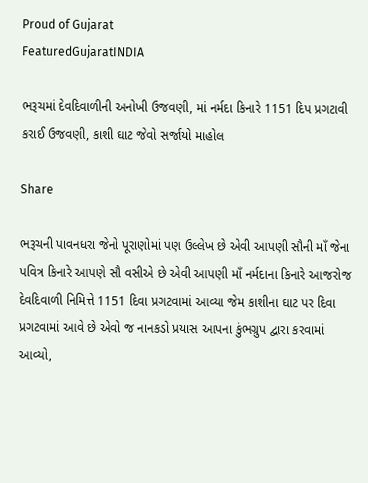Proud of Gujarat
FeaturedGujaratINDIA

ભરૂચમાં દેવદિવાળીની અનોખી ઉજવણી, માં નર્મદા કિનારે 1151 દિપ પ્રગટાવી કરાઈ ઉજવણી, કાશી ઘાટ જેવો સર્જાયો માહોલ

Share

ભરૂચની પાવનધરા જેનો પૂરાણોમાં પણ ઉલ્લેખ છે એવી આપણી સૌની માઁ જેના પવિત્ર કિનારે આપણે સૌ વસીએ છે એવી આપણી માઁ નર્મદાના કિનારે આજરોજ દેવદિવાળી નિમિત્તે 1151 દિવા પ્રગટવામાં આવ્યા જેમ કાશીના ઘાટ પર દિવા પ્રગટવામાં આવે છે એવો જ નાનકડો પ્રયાસ આપના કુંભગ્રુપ દ્વારા કરવામાં આવ્યો,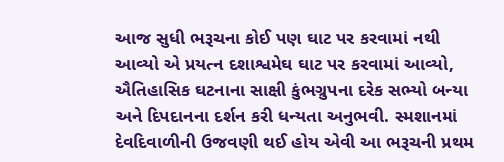આજ સુધી ભરૂચના કોઈ પણ ઘાટ પર કરવામાં નથી આવ્યો એ પ્રયત્ન દશાશ્વમેઘ ઘાટ પર કરવામાં આવ્યો, ઐતિહાસિક ઘટનાના સાક્ષી કુંભગ્રુપના દરેક સભ્યો બન્યા અને દિપદાનના દર્શન કરી ધન્યતા અનુભવી. સ્મશાનમાં દેવદિવાળીની ઉજવણી થઈ હોય એવી આ ભરૂચની પ્રથમ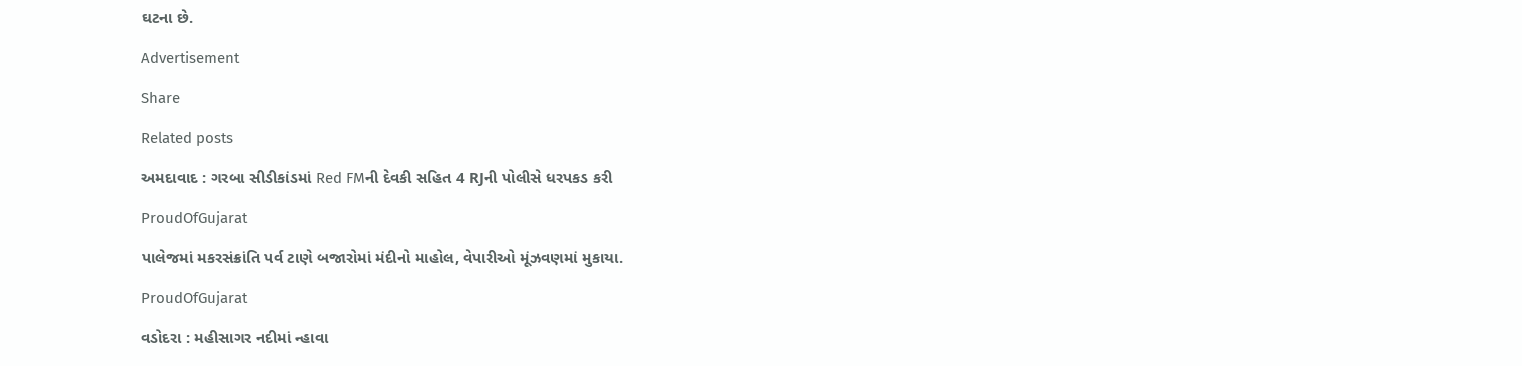ઘટના છે.

Advertisement

Share

Related posts

અમદાવાદ : ગરબા સીડીકાંડમાં Red FMની દેવકી સહિત 4 RJની પોલીસે ધરપકડ કરી

ProudOfGujarat

પાલેજમાં મકરસંક્રાંતિ પર્વ ટાણે બજારોમાં મંદીનો માહોલ, વેપારીઓ મૂંઝવણમાં મુકાયા.

ProudOfGujarat

વડોદરા : મહીસાગર નદીમાં ન્હાવા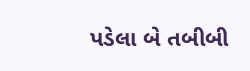પડેલા બે તબીબી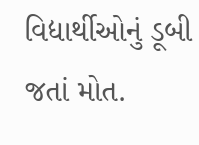વિદ્યાર્થીઓનું ડૂબી જતાં મોત.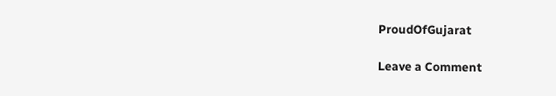ProudOfGujarat

Leave a Comment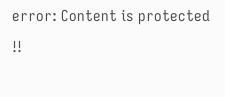error: Content is protected !!